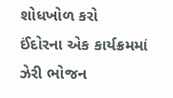શોધખોળ કરો
ઈંદોરના એક કાર્યક્રમમાં ઝેરી ભોજન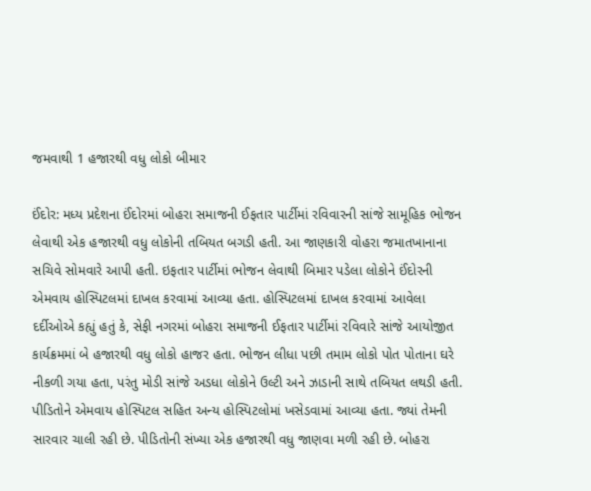જમવાથી 1 હજારથી વધુ લોકો બીમાર

ઈંદોર: મધ્ય પ્રદેશના ઈંદોરમાં બોહરા સમાજની ઈફતાર પાર્ટીમાં રવિવારની સાંજે સામૂહિક ભોજન લેવાથી એક હજારથી વધુ લોકોની તબિયત બગડી હતી. આ જાણકારી વોહરા જમાતખાનાના સચિવે સોમવારે આપી હતી. ઇફતાર પાર્ટીમાં ભોજન લેવાથી બિમાર પડેલા લોકોને ઈંદોરની એમવાય હોસ્પિટલમાં દાખલ કરવામાં આવ્યા હતા. હોસ્પિટલમાં દાખલ કરવામાં આવેલા દર્દીઓએ કહ્યું હતું કે, સેફી નગરમાં બોહરા સમાજની ઈફતાર પાર્ટીમાં રવિવારે સાંજે આયોજીત કાર્યક્રમમાં બે હજારથી વધુ લોકો હાજર હતા. ભોજન લીધા પછી તમામ લોકો પોત પોતાના ઘરે નીકળી ગયા હતા, પરંતુ મોડી સાંજે અડધા લોકોને ઉલ્ટી અને ઝાડાની સાથે તબિયત લથડી હતી. પીડિતોને એમવાય હોસ્પિટલ સહિત અન્ય હોસ્પિટલોમાં ખસેડવામાં આવ્યા હતા. જ્યાં તેમની સારવાર ચાલી રહી છે. પીડિતોની સંખ્યા એક હજારથી વધુ જાણવા મળી રહી છે. બોહરા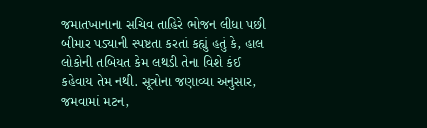જમાતખાનાના સચિવ તાહિરે ભોજન લીધા પછી બીમાર પડ્યાની સ્પષ્ટતા કરતાં કહ્યું હતું કે, હાલ લોકોની તબિયત કેમ લથડી તેના વિશે કંઈ કહેવાય તેમ નથી. સૂત્રોના જણાવ્યા અનુસાર, જમવામાં મટન,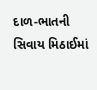દાળ-ભાતની સિવાય મિઠાઈમાં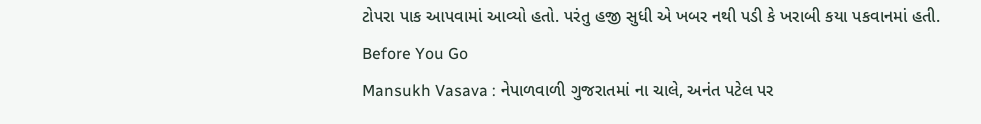ટોપરા પાક આપવામાં આવ્યો હતો. પરંતુ હજી સુધી એ ખબર નથી પડી કે ખરાબી કયા પકવાનમાં હતી.
Before You Go
Mansukh Vasava : નેપાળવાળી ગુજરાતમાં ના ચાલે, અનંત પટેલ પર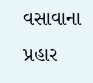વસાવાના પ્રહાર